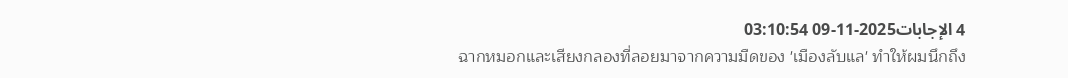4 الإجابات2025-11-09 03:10:54
ฉากหมอกและเสียงกลองที่ลอยมาจากความมืดของ 'เมืองลับแล' ทำให้ผมนึกถึง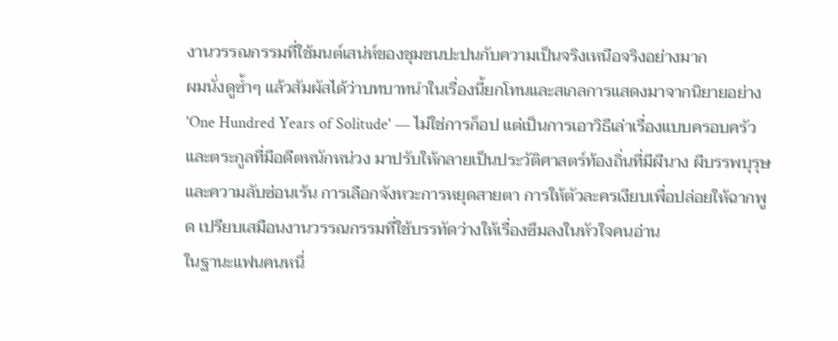งานวรรณกรรมที่ใช้มนต์เสน่ห์ของชุมชนปะปนกับความเป็นจริงเหนือจริงอย่างมาก
ผมนั่งดูซ้ำๆ แล้วสัมผัสได้ว่าบทบาทนำในเรื่องนี้ยกโทนและสเกลการแสดงมาจากนิยายอย่าง 'One Hundred Years of Solitude' — ไม่ใช่การก็อป แต่เป็นการเอาวิธีเล่าเรื่องแบบครอบครัวและตระกูลที่มีอดีตหนักหน่วง มาปรับให้กลายเป็นประวัติศาสตร์ท้องถิ่นที่มีผีนาง ผีบรรพบุรุษ และความลับซ่อนเร้น การเลือกจังหวะการหยุดสายตา การให้ตัวละครเงียบเพื่อปล่อยให้ฉากพูด เปรียบเสมือนงานวรรณกรรมที่ใช้บรรทัดว่างให้เรื่องซึมลงในหัวใจคนอ่าน
ในฐานะแฟนคนหนึ่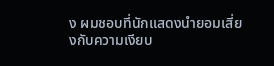ง ผมชอบที่นักแสดงนำยอมเสี่ยงกับความเงียบ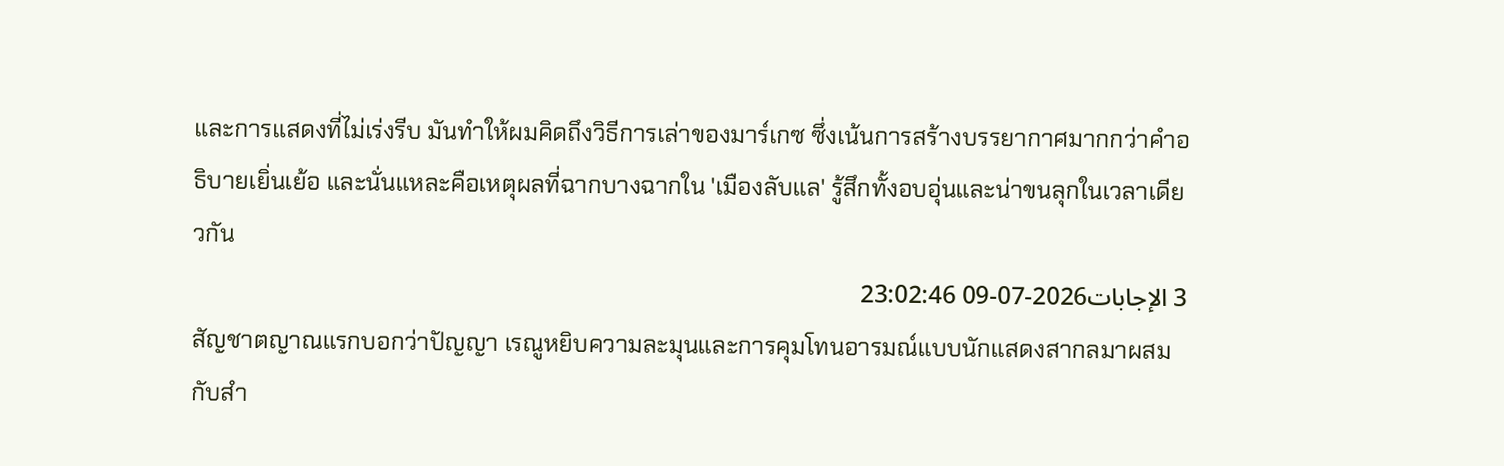และการแสดงที่ไม่เร่งรีบ มันทำให้ผมคิดถึงวิธีการเล่าของมาร์เกซ ซึ่งเน้นการสร้างบรรยากาศมากกว่าคำอธิบายเยิ่นเย้อ และนั่นแหละคือเหตุผลที่ฉากบางฉากใน 'เมืองลับแล' รู้สึกทั้งอบอุ่นและน่าขนลุกในเวลาเดียวกัน
3 الإجابات2026-07-09 23:02:46
สัญชาตญาณแรกบอกว่าปัญญา เรณูหยิบความละมุนและการคุมโทนอารมณ์แบบนักแสดงสากลมาผสมกับสำ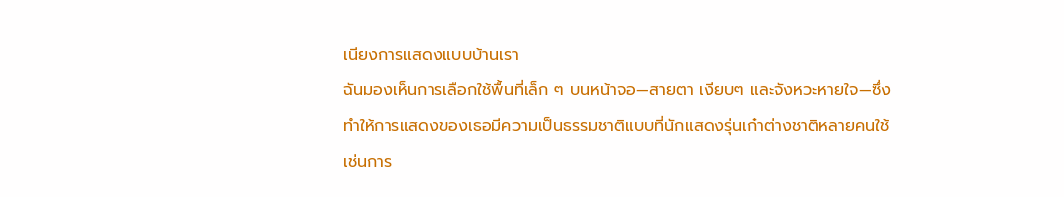เนียงการแสดงแบบบ้านเรา
ฉันมองเห็นการเลือกใช้พื้นที่เล็ก ๆ บนหน้าจอ—สายตา เงียบๆ และจังหวะหายใจ—ซึ่งทำให้การแสดงของเธอมีความเป็นธรรมชาติแบบที่นักแสดงรุ่นเก๋าต่างชาติหลายคนใช้ เช่นการ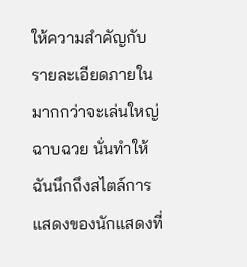ให้ความสำคัญกับรายละเอียดภายใน มากกว่าจะเล่นใหญ่ฉาบฉวย นั่นทำให้ฉันนึกถึงสไตล์การแสดงของนักแสดงที่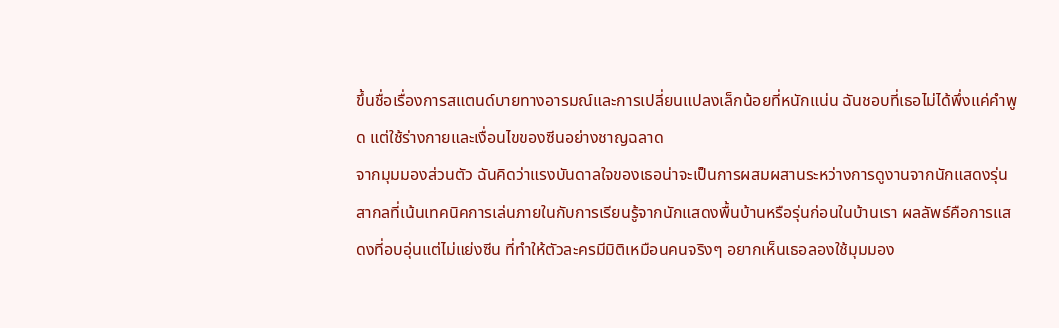ขึ้นชื่อเรื่องการสแตนด์บายทางอารมณ์และการเปลี่ยนแปลงเล็กน้อยที่หนักแน่น ฉันชอบที่เธอไม่ได้พึ่งแค่คำพูด แต่ใช้ร่างกายและเงื่อนไขของซีนอย่างชาญฉลาด
จากมุมมองส่วนตัว ฉันคิดว่าแรงบันดาลใจของเธอน่าจะเป็นการผสมผสานระหว่างการดูงานจากนักแสดงรุ่นสากลที่เน้นเทคนิคการเล่นภายในกับการเรียนรู้จากนักแสดงพื้นบ้านหรือรุ่นก่อนในบ้านเรา ผลลัพธ์คือการแสดงที่อบอุ่นแต่ไม่แย่งซีน ที่ทำให้ตัวละครมีมิติเหมือนคนจริงๆ อยากเห็นเธอลองใช้มุมมอง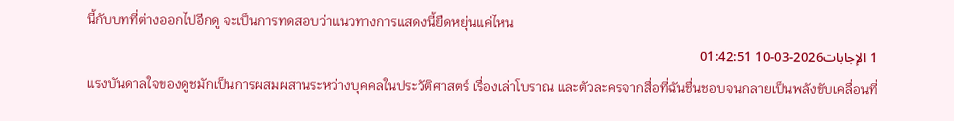นี้กับบทที่ต่างออกไปอีกดู จะเป็นการทดสอบว่าแนวทางการแสดงนี้ยืดหยุ่นแค่ไหน
1 الإجابات2026-03-10 01:42:51
แรงบันดาลใจของดูชมักเป็นการผสมผสานระหว่างบุคคลในประวัติศาสตร์ เรื่องเล่าโบราณ และตัวละครจากสื่อที่ฉันชื่นชอบจนกลายเป็นพลังขับเคลื่อนที่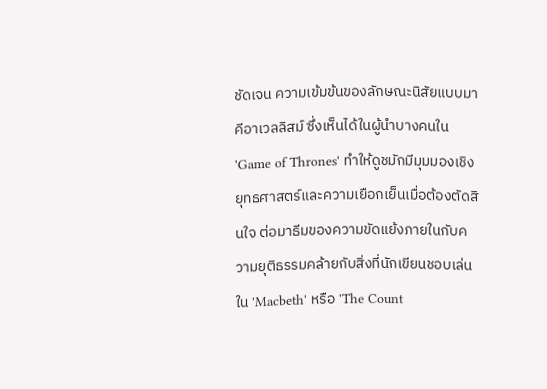ชัดเจน ความเข้มข้นของลักษณะนิสัยแบบมาคีอาเวลลิสม์ ซึ่งเห็นได้ในผู้นำบางคนใน 'Game of Thrones' ทำให้ดูชมักมีมุมมองเชิงยุทธศาสตร์และความเยือกเย็นเมื่อต้องตัดสินใจ ต่อมาธีมของความขัดแย้งภายในกับความยุติธรรมคล้ายกับสิ่งที่นักเขียนชอบเล่นใน 'Macbeth' หรือ 'The Count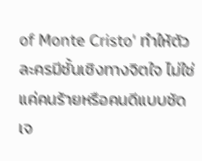of Monte Cristo' ทำให้ตัวละครมีชั้นเชิงทางจิตใจ ไม่ใช่แค่คนร้ายหรือคนดีแบบชัดเจ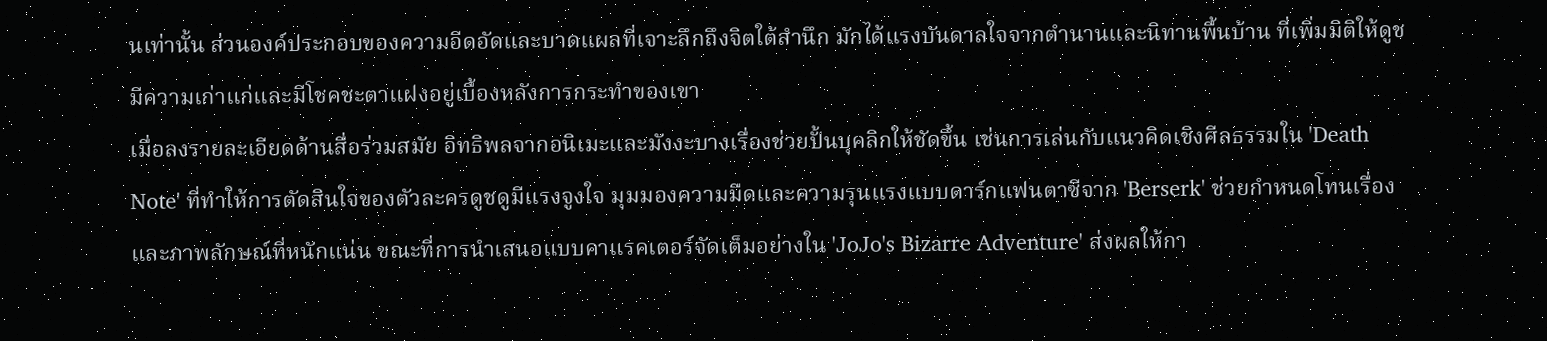นเท่านั้น ส่วนองค์ประกอบของความอีดอัดและบาดแผลที่เจาะลึกถึงจิตใต้สำนึก มักได้แรงบันดาลใจจากตำนานและนิทานพื้นบ้าน ที่เพิ่มมิติให้ดูชมีความเก่าแก่และมีโชคชะตาแฝงอยู่เบื้องหลังการกระทำของเขา
เมื่อลงรายละเอียดด้านสื่อร่วมสมัย อิทธิพลจากอนิเมะและมังงะบางเรื่องช่วยปั้นบุคลิกให้ชัดขึ้น เช่นการเล่นกับแนวคิดเชิงศีลธรรมใน 'Death Note' ที่ทำให้การตัดสินใจของตัวละครดูชดูมีแรงจูงใจ มุมมองความมืดและความรุนแรงแบบดาร์กแฟนตาซีจาก 'Berserk' ช่วยกำหนดโทนเรื่องและภาพลักษณ์ที่หนักแน่น ขณะที่การนำเสนอแบบคาแรคเตอร์จัดเต็มอย่างใน 'JoJo's Bizarre Adventure' ส่งผลให้กา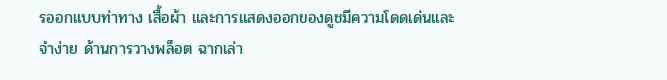รออกแบบท่าทาง เสื้อผ้า และการแสดงออกของดูชมีความโดดเด่นและจำง่าย ด้านการวางพล็อต ฉากเล่า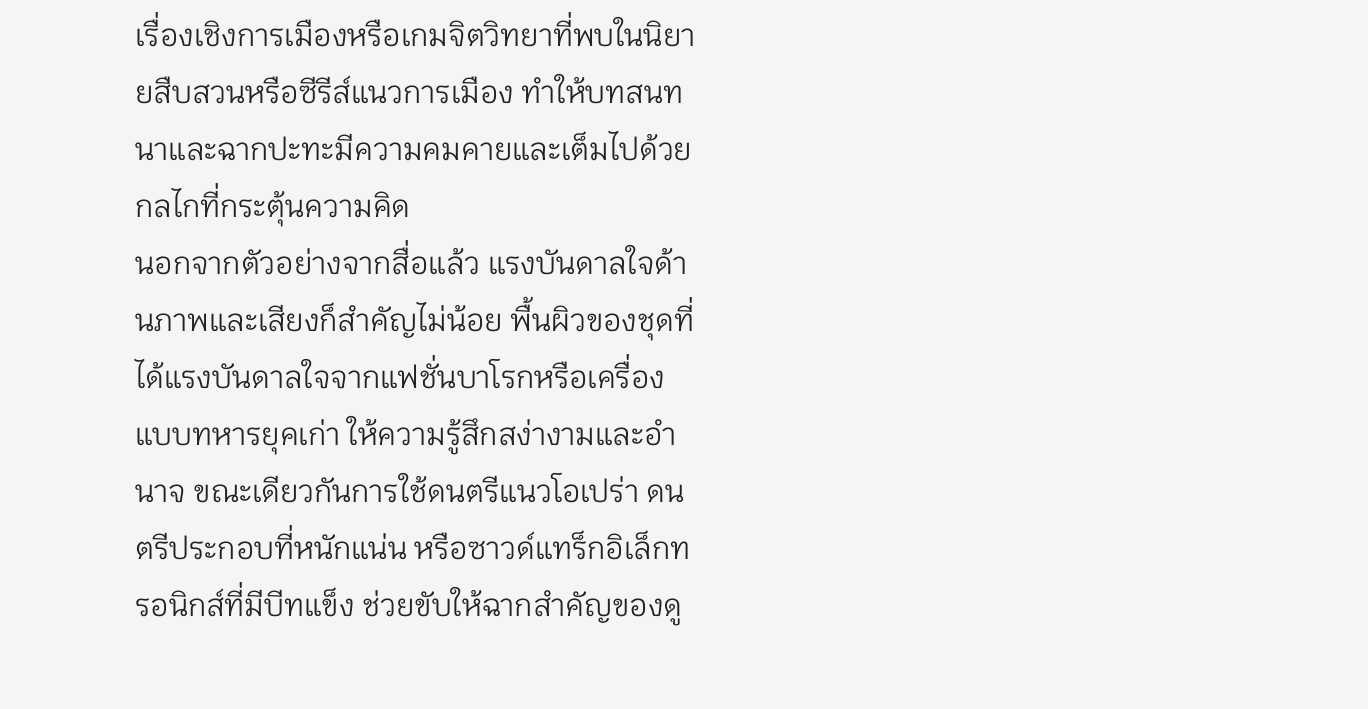เรื่องเชิงการเมืองหรือเกมจิตวิทยาที่พบในนิยายสืบสวนหรือซีรีส์แนวการเมือง ทำให้บทสนทนาและฉากปะทะมีความคมคายและเต็มไปด้วยกลไกที่กระตุ้นความคิด
นอกจากตัวอย่างจากสื่อแล้ว แรงบันดาลใจด้านภาพและเสียงก็สำคัญไม่น้อย พื้นผิวของชุดที่ได้แรงบันดาลใจจากแฟชั่นบาโรกหรือเครื่องแบบทหารยุคเก่า ให้ความรู้สึกสง่างามและอำนาจ ขณะเดียวกันการใช้ดนตรีแนวโอเปร่า ดนตรีประกอบที่หนักแน่น หรือซาวด์แทร็กอิเล็กทรอนิกส์ที่มีบีทแข็ง ช่วยขับให้ฉากสำคัญของดู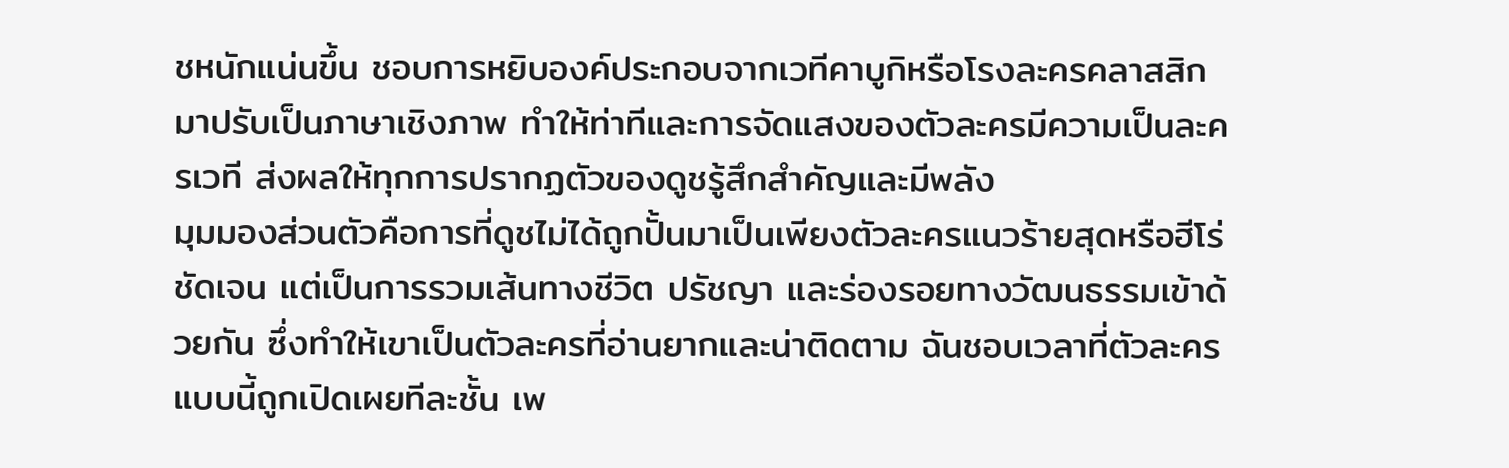ชหนักแน่นขึ้น ชอบการหยิบองค์ประกอบจากเวทีคาบูกิหรือโรงละครคลาสสิกมาปรับเป็นภาษาเชิงภาพ ทำให้ท่าทีและการจัดแสงของตัวละครมีความเป็นละครเวที ส่งผลให้ทุกการปรากฏตัวของดูชรู้สึกสำคัญและมีพลัง
มุมมองส่วนตัวคือการที่ดูชไม่ได้ถูกปั้นมาเป็นเพียงตัวละครแนวร้ายสุดหรือฮีโร่ชัดเจน แต่เป็นการรวมเส้นทางชีวิต ปรัชญา และร่องรอยทางวัฒนธรรมเข้าด้วยกัน ซึ่งทำให้เขาเป็นตัวละครที่อ่านยากและน่าติดตาม ฉันชอบเวลาที่ตัวละครแบบนี้ถูกเปิดเผยทีละชั้น เพ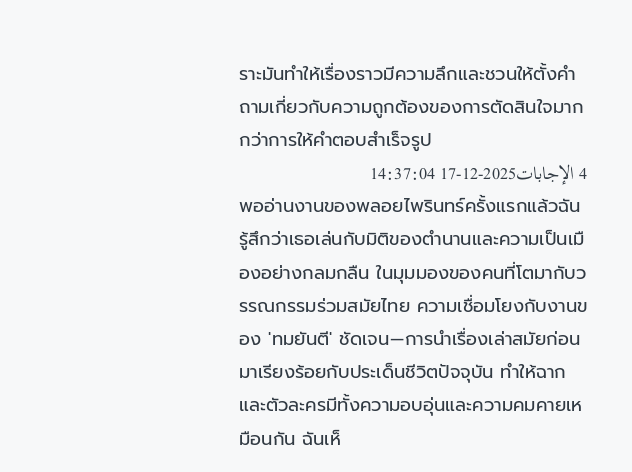ราะมันทำให้เรื่องราวมีความลึกและชวนให้ตั้งคำถามเกี่ยวกับความถูกต้องของการตัดสินใจมากกว่าการให้คำตอบสำเร็จรูป
4 الإجابات2025-12-17 14:37:04
พออ่านงานของพลอยไพรินทร์ครั้งแรกแล้วฉันรู้สึกว่าเธอเล่นกับมิติของตำนานและความเป็นเมืองอย่างกลมกลืน ในมุมมองของคนที่โตมากับวรรณกรรมร่วมสมัยไทย ความเชื่อมโยงกับงานของ 'ทมยันตี' ชัดเจน—การนำเรื่องเล่าสมัยก่อนมาเรียงร้อยกับประเด็นชีวิตปัจจุบัน ทำให้ฉากและตัวละครมีทั้งความอบอุ่นและความคมคายเหมือนกัน ฉันเห็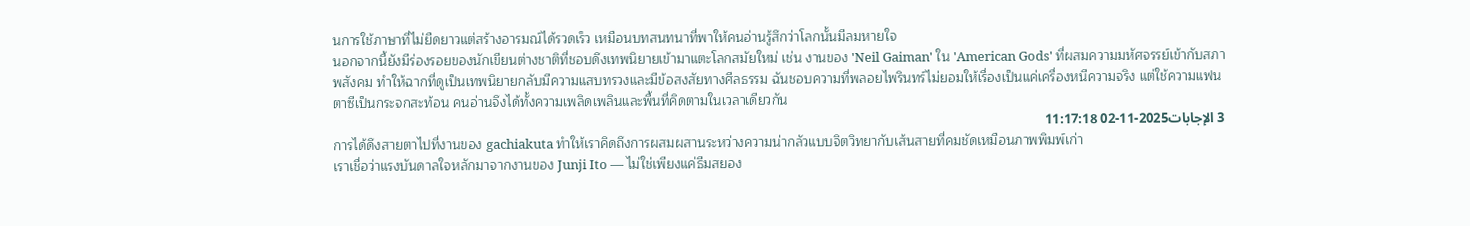นการใช้ภาษาที่ไม่ยืดยาวแต่สร้างอารมณ์ได้รวดเร็ว เหมือนบทสนทนาที่พาให้คนอ่านรู้สึกว่าโลกนั้นมีลมหายใจ
นอกจากนี้ยังมีร่องรอยของนักเขียนต่างชาติที่ชอบดึงเทพนิยายเข้ามาแตะโลกสมัยใหม่ เช่น งานของ 'Neil Gaiman' ใน 'American Gods' ที่ผสมความมหัศจรรย์เข้ากับสภาพสังคม ทำให้ฉากที่ดูเป็นเทพนิยายกลับมีความแสบทรวงและมีข้อสงสัยทางศีลธรรม ฉันชอบความที่พลอยไพรินทร์ไม่ยอมให้เรื่องเป็นแค่เครื่องหนีความจริง แต่ใช้ความแฟนตาซีเป็นกระจกสะท้อน คนอ่านจึงได้ทั้งความเพลิดเพลินและพื้นที่คิดตามในเวลาเดียวกัน
3 الإجابات2025-11-02 11:17:18
การได้ดึงสายตาไปที่งานของ gachiakuta ทำให้เราคิดถึงการผสมผสานระหว่างความน่ากลัวแบบจิตวิทยากับเส้นสายที่คมชัดเหมือนภาพพิมพ์เก่า
เราเชื่อว่าแรงบันดาลใจหลักมาจากงานของ Junji Ito — ไม่ใช่เพียงแค่ธีมสยอง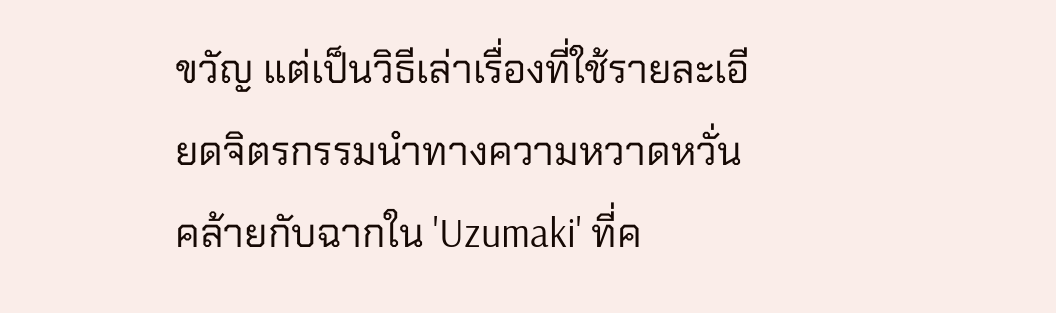ขวัญ แต่เป็นวิธีเล่าเรื่องที่ใช้รายละเอียดจิตรกรรมนำทางความหวาดหวั่น คล้ายกับฉากใน 'Uzumaki' ที่ค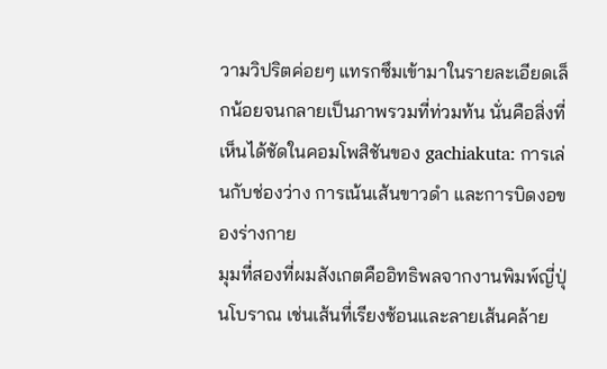วามวิปริตค่อยๆ แทรกซึมเข้ามาในรายละเอียดเล็กน้อยจนกลายเป็นภาพรวมที่ท่วมท้น นั่นคือสิ่งที่เห็นได้ชัดในคอมโพสิชันของ gachiakuta: การเล่นกับช่องว่าง การเน้นเส้นขาวดำ และการบิดงอของร่างกาย
มุมที่สองที่ผมสังเกตคืออิทธิพลจากงานพิมพ์ญี่ปุ่นโบราณ เช่นเส้นที่เรียงซ้อนและลายเส้นคล้าย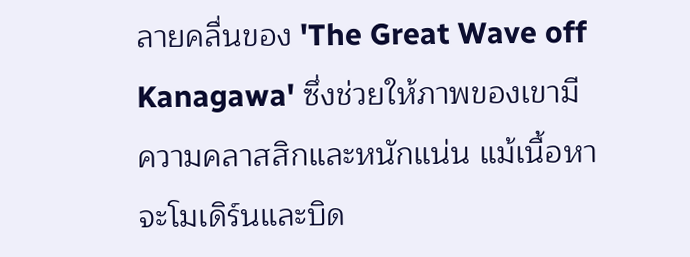ลายคลื่นของ 'The Great Wave off Kanagawa' ซึ่งช่วยให้ภาพของเขามีความคลาสสิกและหนักแน่น แม้เนื้อหาจะโมเดิร์นและบิด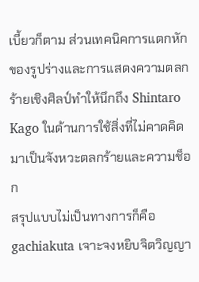เบี้ยวก็ตาม ส่วนเทคนิคการแตกหักของรูปร่างและการแสดงความตลกร้ายเชิงศิลป์ทำให้นึกถึง Shintaro Kago ในด้านการใช้สิ่งที่ไม่คาดคิดมาเป็นจังหวะตลกร้ายและความช็อก
สรุปแบบไม่เป็นทางการก็คือ gachiakuta เจาะจงหยิบจิตวิญญา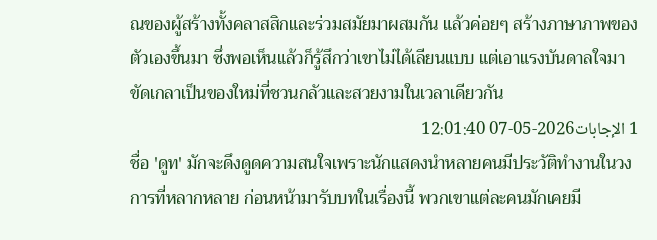ณของผู้สร้างทั้งคลาสสิกและร่วมสมัยมาผสมกัน แล้วค่อยๆ สร้างภาษาภาพของตัวเองขึ้นมา ซึ่งพอเห็นแล้วก็รู้สึกว่าเขาไม่ได้เลียนแบบ แต่เอาแรงบันดาลใจมาขัดเกลาเป็นของใหม่ที่ชวนกลัวและสวยงามในเวลาเดียวกัน
1 الإجابات2026-05-07 12:01:40
ชื่อ 'ดูท' มักจะดึงดูดความสนใจเพราะนักแสดงนำหลายคนมีประวัติทำงานในวงการที่หลากหลาย ก่อนหน้ามารับบทในเรื่องนี้ พวกเขาแต่ละคนมักเคยมี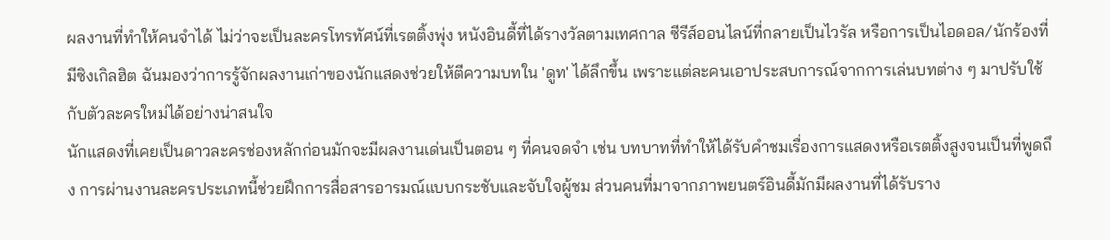ผลงานที่ทำให้คนจำได้ ไม่ว่าจะเป็นละครโทรทัศน์ที่เรตติ้งพุ่ง หนังอินดี้ที่ได้รางวัลตามเทศกาล ซีรีส์ออนไลน์ที่กลายเป็นไวรัล หรือการเป็นไอดอล/นักร้องที่มีซิงเกิลฮิต ฉันมองว่าการรู้จักผลงานเก่าของนักแสดงช่วยให้ตีความบทใน 'ดูท' ได้ลึกขึ้น เพราะแต่ละคนเอาประสบการณ์จากการเล่นบทต่าง ๆ มาปรับใช้กับตัวละครใหม่ได้อย่างน่าสนใจ
นักแสดงที่เคยเป็นดาวละครช่องหลักก่อนมักจะมีผลงานเด่นเป็นตอน ๆ ที่คนจดจำ เช่น บทบาทที่ทำให้ได้รับคำชมเรื่องการแสดงหรือเรตติ้งสูงจนเป็นที่พูดถึง การผ่านงานละครประเภทนี้ช่วยฝึกการสื่อสารอารมณ์แบบกระชับและจับใจผู้ชม ส่วนคนที่มาจากภาพยนตร์อินดี้มักมีผลงานที่ได้รับราง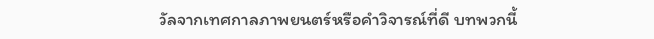วัลจากเทศกาลภาพยนตร์หรือคำวิจารณ์ที่ดี บทพวกนี้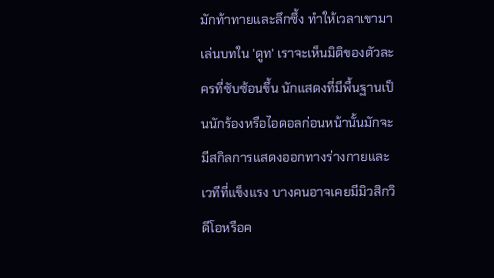มักท้าทายและลึกซึ้ง ทำให้เวลาเขามาเล่นบทใน 'ดูท' เราจะเห็นมิติของตัวละครที่ซับซ้อนขึ้น นักแสดงที่มีพื้นฐานเป็นนักร้องหรือไอดอลก่อนหน้านั้นมักจะมีสกิลการแสดงออกทางร่างกายและเวทีที่แข็งแรง บางคนอาจเคยมีมิวสิกวิดีโอหรือค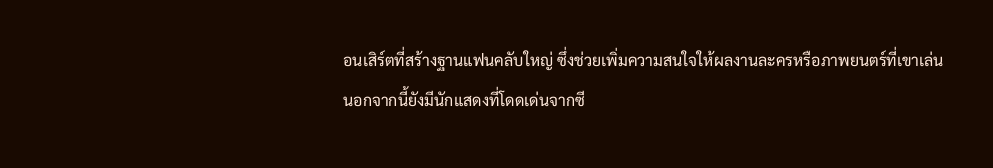อนเสิร์ตที่สร้างฐานแฟนคลับใหญ่ ซึ่งช่วยเพิ่มความสนใจให้ผลงานละครหรือภาพยนตร์ที่เขาเล่น
นอกจากนี้ยังมีนักแสดงที่โดดเด่นจากซี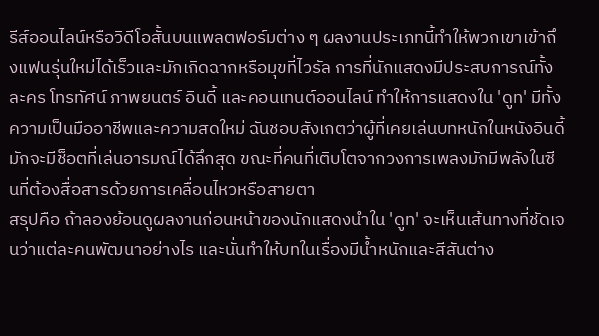รีส์ออนไลน์หรือวิดีโอสั้นบนแพลตฟอร์มต่าง ๆ ผลงานประเภทนี้ทำให้พวกเขาเข้าถึงแฟนรุ่นใหม่ได้เร็วและมักเกิดฉากหรือมุขที่ไวรัล การที่นักแสดงมีประสบการณ์ทั้งละคร โทรทัศน์ ภาพยนตร์ อินดี้ และคอนเทนต์ออนไลน์ ทำให้การแสดงใน 'ดูท' มีทั้งความเป็นมืออาชีพและความสดใหม่ ฉันชอบสังเกตว่าผู้ที่เคยเล่นบทหนักในหนังอินดี้มักจะมีช็อตที่เล่นอารมณ์ได้ลึกสุด ขณะที่คนที่เติบโตจากวงการเพลงมักมีพลังในซีนที่ต้องสื่อสารด้วยการเคลื่อนไหวหรือสายตา
สรุปคือ ถ้าลองย้อนดูผลงานก่อนหน้าของนักแสดงนำใน 'ดูท' จะเห็นเส้นทางที่ชัดเจนว่าแต่ละคนพัฒนาอย่างไร และนั่นทำให้บทในเรื่องมีน้ำหนักและสีสันต่าง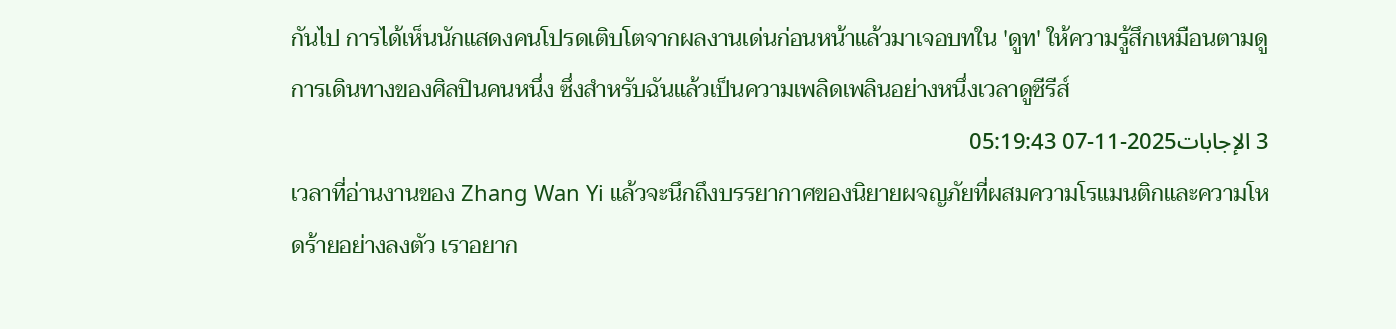กันไป การได้เห็นนักแสดงคนโปรดเติบโตจากผลงานเด่นก่อนหน้าแล้วมาเจอบทใน 'ดูท' ให้ความรู้สึกเหมือนตามดูการเดินทางของศิลปินคนหนึ่ง ซึ่งสำหรับฉันแล้วเป็นความเพลิดเพลินอย่างหนึ่งเวลาดูซีรีส์
3 الإجابات2025-11-07 05:19:43
เวลาที่อ่านงานของ Zhang Wan Yi แล้วจะนึกถึงบรรยากาศของนิยายผจญภัยที่ผสมความโรแมนติกและความโหดร้ายอย่างลงตัว เราอยาก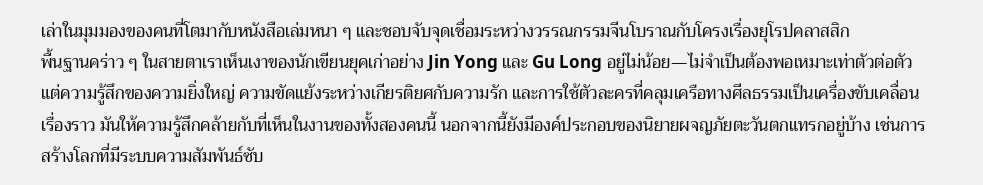เล่าในมุมมองของคนที่โตมากับหนังสือเล่มหนา ๆ และชอบจับจุดเชื่อมระหว่างวรรณกรรมจีนโบราณกับโครงเรื่องยุโรปคลาสสิก
พื้นฐานคร่าว ๆ ในสายตาเราเห็นเงาของนักเขียนยุคเก่าอย่าง Jin Yong และ Gu Long อยู่ไม่น้อย—ไม่จำเป็นต้องพอเหมาะเท่าตัวต่อตัว แต่ความรู้สึกของความยิ่งใหญ่ ความขัดแย้งระหว่างเกียรติยศกับความรัก และการใช้ตัวละครที่คลุมเครือทางศีลธรรมเป็นเครื่องขับเคลื่อนเรื่องราว มันให้ความรู้สึกคล้ายกับที่เห็นในงานของทั้งสองคนนี้ นอกจากนี้ยังมีองค์ประกอบของนิยายผจญภัยตะวันตกแทรกอยู่บ้าง เช่นการสร้างโลกที่มีระบบความสัมพันธ์ซับ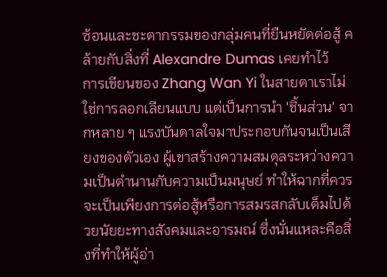ซ้อนและชะตากรรมของกลุ่มคนที่ยืนหยัดต่อสู้ คล้ายกับสิ่งที่ Alexandre Dumas เคยทำไว้
การเขียนของ Zhang Wan Yi ในสายตาเราไม่ใช่การลอกเลียนแบบ แต่เป็นการนำ 'ชิ้นส่วน' จากหลาย ๆ แรงบันดาลใจมาประกอบกันจนเป็นเสียงของตัวเอง ผู้เขาสร้างความสมดุลระหว่างความเป็นตำนานกับความเป็นมนุษย์ ทำให้ฉากที่ควรจะเป็นเพียงการต่อสู้หรือการสมรสกลับเต็มไปด้วยนัยยะทางสังคมและอารมณ์ ซึ่งนั่นแหละคือสิ่งที่ทำให้ผู้อ่า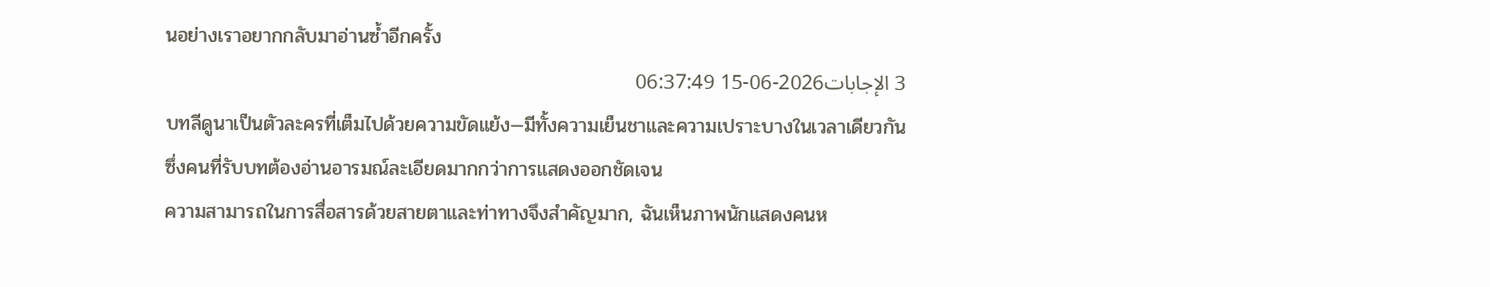นอย่างเราอยากกลับมาอ่านซ้ำอีกครั้ง
3 الإجابات2026-06-15 06:37:49
บทลีดูนาเป็นตัวละครที่เต็มไปด้วยความขัดแย้ง—มีทั้งความเย็นชาและความเปราะบางในเวลาเดียวกัน ซึ่งคนที่รับบทต้องอ่านอารมณ์ละเอียดมากกว่าการแสดงออกชัดเจน
ความสามารถในการสื่อสารด้วยสายตาและท่าทางจึงสำคัญมาก, ฉันเห็นภาพนักแสดงคนห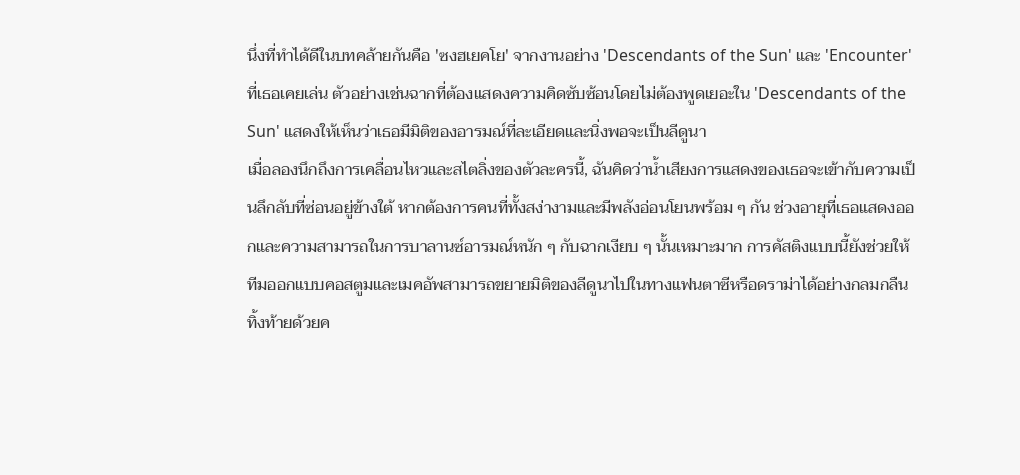นึ่งที่ทำได้ดีในบทคล้ายกันคือ 'ซงฮเยคโย' จากงานอย่าง 'Descendants of the Sun' และ 'Encounter' ที่เธอเคยเล่น ตัวอย่างเช่นฉากที่ต้องแสดงความคิดซับซ้อนโดยไม่ต้องพูดเยอะใน 'Descendants of the Sun' แสดงให้เห็นว่าเธอมีมิติของอารมณ์ที่ละเอียดและนิ่งพอจะเป็นลีดูนา
เมื่อลองนึกถึงการเคลื่อนไหวและสไตลิ่งของตัวละครนี้, ฉันคิดว่าน้ำเสียงการแสดงของเธอจะเข้ากับความเป็นลึกลับที่ซ่อนอยู่ข้างใต้ หากต้องการคนที่ทั้งสง่างามและมีพลังอ่อนโยนพร้อม ๆ กัน ช่วงอายุที่เธอแสดงออกและความสามารถในการบาลานซ์อารมณ์หนัก ๆ กับฉากเงียบ ๆ นั้นเหมาะมาก การคัสติงแบบนี้ยังช่วยให้ทีมออกแบบคอสตูมและเมคอัพสามารถขยายมิติของลีดูนาไปในทางแฟนตาซีหรือดราม่าได้อย่างกลมกลืน ทิ้งท้ายด้วยค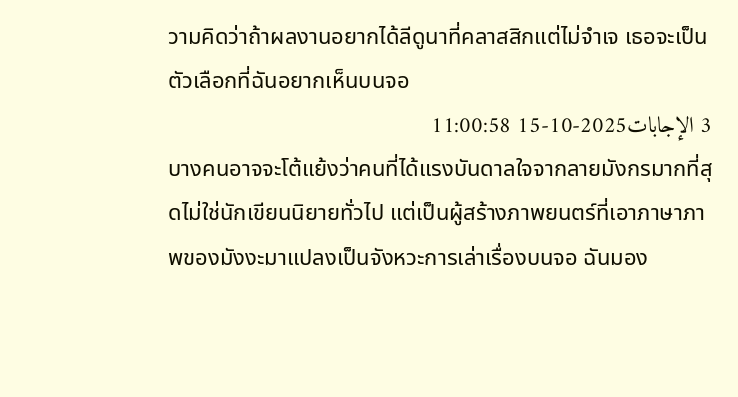วามคิดว่าถ้าผลงานอยากได้ลีดูนาที่คลาสสิกแต่ไม่จำเจ เธอจะเป็นตัวเลือกที่ฉันอยากเห็นบนจอ
3 الإجابات2025-10-15 11:00:58
บางคนอาจจะโต้แย้งว่าคนที่ได้แรงบันดาลใจจากลายมังกรมากที่สุดไม่ใช่นักเขียนนิยายทั่วไป แต่เป็นผู้สร้างภาพยนตร์ที่เอาภาษาภาพของมังงะมาแปลงเป็นจังหวะการเล่าเรื่องบนจอ ฉันมอง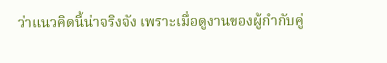ว่าแนวคิดนี้น่าจริงจัง เพราะเมื่อดูงานของผู้กำกับคู่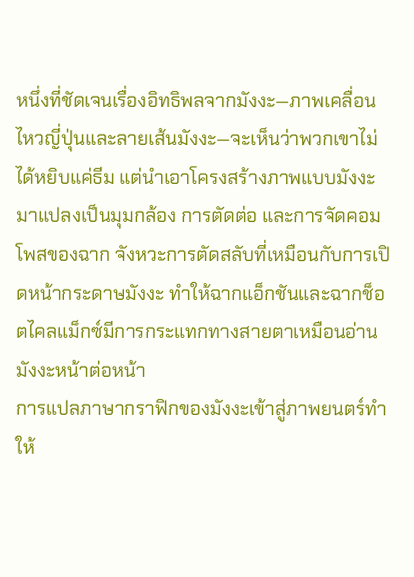หนึ่งที่ชัดเจนเรื่องอิทธิพลจากมังงะ—ภาพเคลื่อนไหวญี่ปุ่นและลายเส้นมังงะ—จะเห็นว่าพวกเขาไม่ได้หยิบแค่ธีม แต่นำเอาโครงสร้างภาพแบบมังงะมาแปลงเป็นมุมกล้อง การตัดต่อ และการจัดคอมโพสของฉาก จังหวะการตัดสลับที่เหมือนกับการเปิดหน้ากระดาษมังงะ ทำให้ฉากแอ็กชันและฉากช็อตไคลแม็กซ์มีการกระแทกทางสายตาเหมือนอ่านมังงะหน้าต่อหน้า
การแปลภาษากราฟิกของมังงะเข้าสู่ภาพยนตร์ทำให้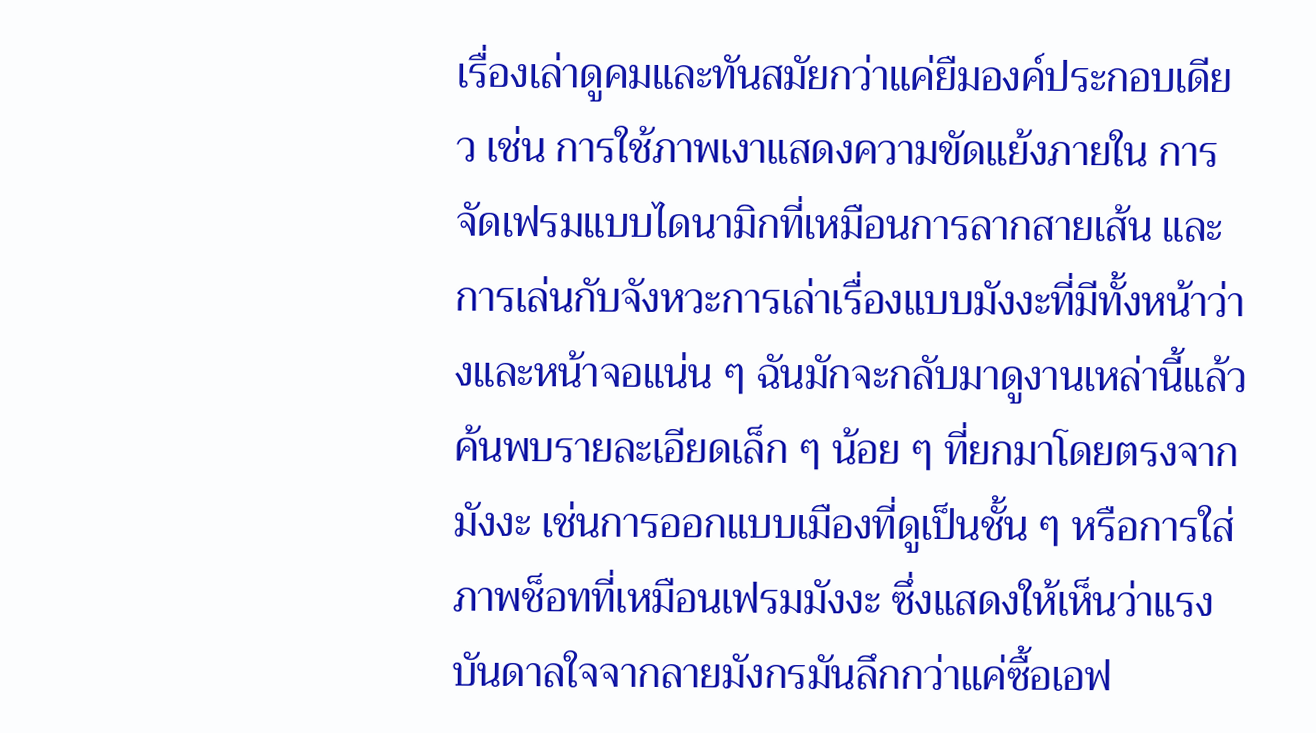เรื่องเล่าดูคมและทันสมัยกว่าแค่ยืมองค์ประกอบเดียว เช่น การใช้ภาพเงาแสดงความขัดแย้งภายใน การจัดเฟรมแบบไดนามิกที่เหมือนการลากสายเส้น และการเล่นกับจังหวะการเล่าเรื่องแบบมังงะที่มีทั้งหน้าว่างและหน้าจอแน่น ๆ ฉันมักจะกลับมาดูงานเหล่านี้แล้วค้นพบรายละเอียดเล็ก ๆ น้อย ๆ ที่ยกมาโดยตรงจากมังงะ เช่นการออกแบบเมืองที่ดูเป็นชั้น ๆ หรือการใส่ภาพช็อทที่เหมือนเฟรมมังงะ ซึ่งแสดงให้เห็นว่าแรงบันดาลใจจากลายมังกรมันลึกกว่าแค่ซื้อเอฟ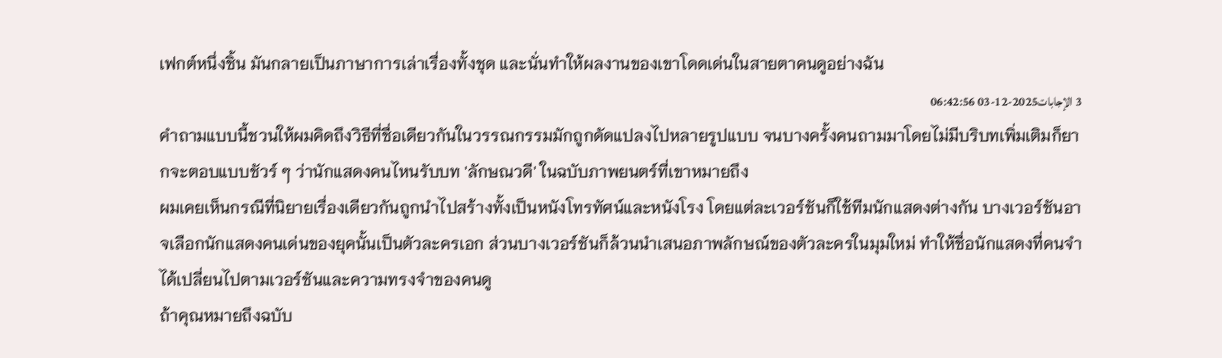เฟกต์หนึ่งชิ้น มันกลายเป็นภาษาการเล่าเรื่องทั้งชุด และนั่นทำให้ผลงานของเขาโดดเด่นในสายตาคนดูอย่างฉัน
3 الإجابات2025-12-03 06:42:56
คำถามแบบนี้ชวนให้ผมคิดถึงวิธีที่ชื่อเดียวกันในวรรณกรรมมักถูกดัดแปลงไปหลายรูปแบบ จนบางครั้งคนถามมาโดยไม่มีบริบทเพิ่มเติมก็ยากจะตอบแบบชัวร์ ๆ ว่านักแสดงคนไหนรับบท 'ลักษณวดี' ในฉบับภาพยนตร์ที่เขาหมายถึง
ผมเคยเห็นกรณีที่นิยายเรื่องเดียวกันถูกนำไปสร้างทั้งเป็นหนังโทรทัศน์และหนังโรง โดยแต่ละเวอร์ชันก็ใช้ทีมนักแสดงต่างกัน บางเวอร์ชันอาจเลือกนักแสดงคนเด่นของยุคนั้นเป็นตัวละครเอก ส่วนบางเวอร์ชันก็ล้วนนำเสนอภาพลักษณ์ของตัวละครในมุมใหม่ ทำให้ชื่อนักแสดงที่คนจำได้เปลี่ยนไปตามเวอร์ชันและความทรงจำของคนดู
ถ้าคุณหมายถึงฉบับ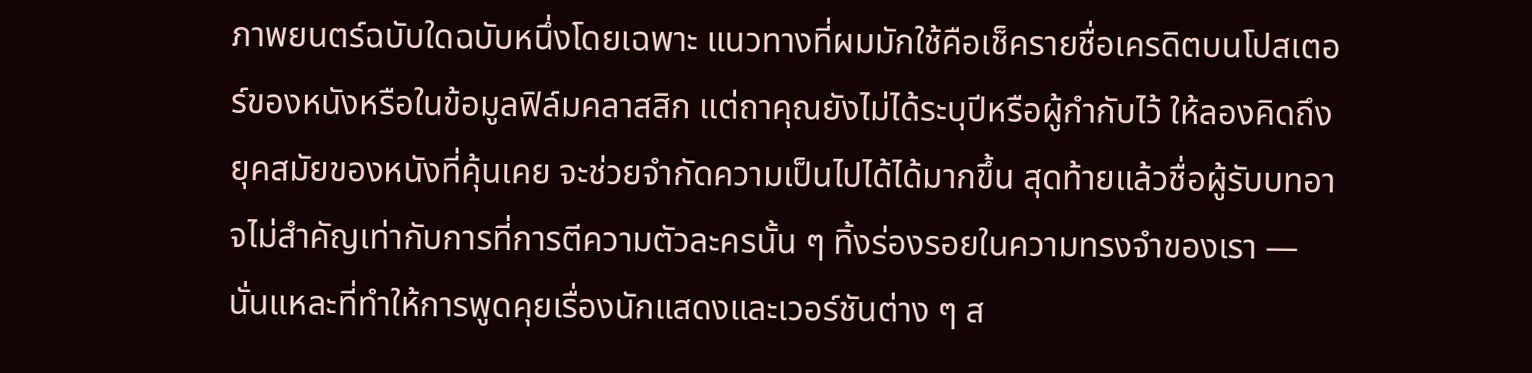ภาพยนตร์ฉบับใดฉบับหนึ่งโดยเฉพาะ แนวทางที่ผมมักใช้คือเช็ครายชื่อเครดิตบนโปสเตอร์ของหนังหรือในข้อมูลฟิล์มคลาสสิก แต่ถาคุณยังไม่ได้ระบุปีหรือผู้กำกับไว้ ให้ลองคิดถึงยุคสมัยของหนังที่คุ้นเคย จะช่วยจำกัดความเป็นไปได้ได้มากขึ้น สุดท้ายแล้วชื่อผู้รับบทอาจไม่สำคัญเท่ากับการที่การตีความตัวละครนั้น ๆ ทิ้งร่องรอยในความทรงจำของเรา — นั่นแหละที่ทำให้การพูดคุยเรื่องนักแสดงและเวอร์ชันต่าง ๆ ส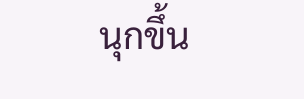นุกขึ้น